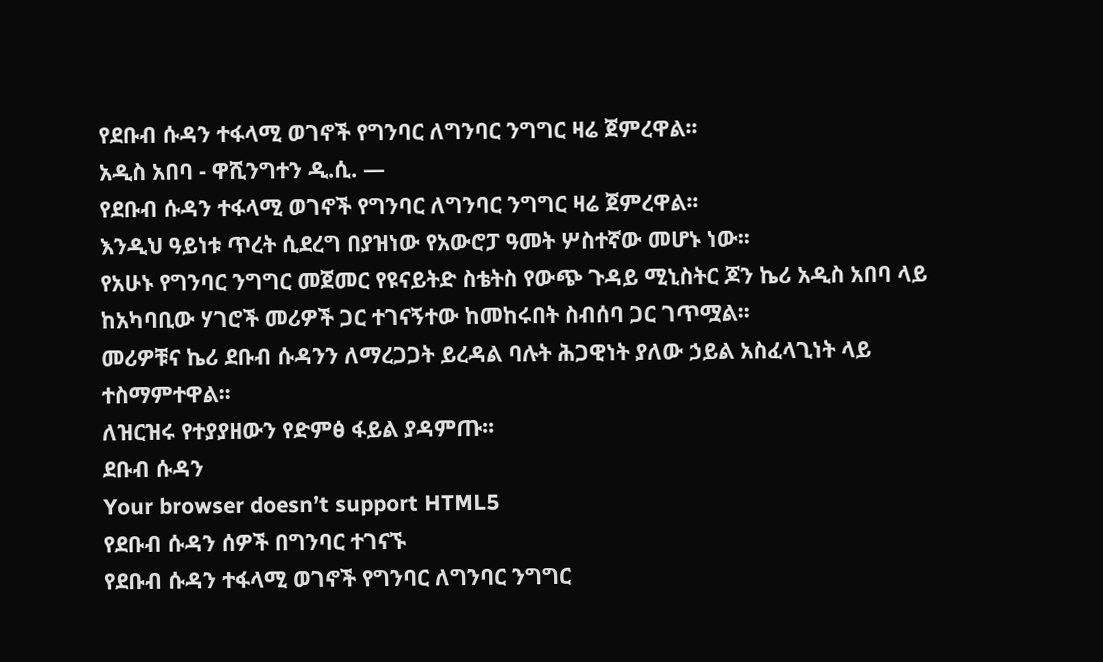የደቡብ ሱዳን ተፋላሚ ወገኖች የግንባር ለግንባር ንግግር ዛሬ ጀምረዋል፡፡
አዲስ አበባ - ዋሺንግተን ዲ.ሲ. —
የደቡብ ሱዳን ተፋላሚ ወገኖች የግንባር ለግንባር ንግግር ዛሬ ጀምረዋል፡፡
እንዲህ ዓይነቱ ጥረት ሲደረግ በያዝነው የአውሮፓ ዓመት ሦስተኛው መሆኑ ነው፡፡
የአሁኑ የግንባር ንግግር መጀመር የዩናይትድ ስቴትስ የውጭ ጉዳይ ሚኒስትር ጆን ኬሪ አዲስ አበባ ላይ ከአካባቢው ሃገሮች መሪዎች ጋር ተገናኝተው ከመከሩበት ስብሰባ ጋር ገጥሟል፡፡
መሪዎቹና ኬሪ ደቡብ ሱዳንን ለማረጋጋት ይረዳል ባሉት ሕጋዊነት ያለው ኃይል አስፈላጊነት ላይ ተስማምተዋል፡፡
ለዝርዝሩ የተያያዘውን የድምፅ ፋይል ያዳምጡ፡፡
ደቡብ ሱዳን
Your browser doesn’t support HTML5
የደቡብ ሱዳን ሰዎች በግንባር ተገናኙ
የደቡብ ሱዳን ተፋላሚ ወገኖች የግንባር ለግንባር ንግግር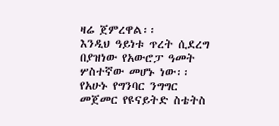ዛሬ ጀምረዋል፡፡
እንዲህ ዓይነቱ ጥረት ሲደረግ በያዝነው የአውሮፓ ዓመት ሦስተኛው መሆኑ ነው፡፡
የአሁኑ የግንባር ንግግር መጀመር የዩናይትድ ስቴትስ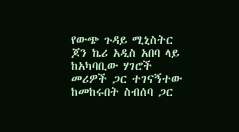የውጭ ጉዳይ ሚኒስትር ጆን ኬሪ አዲስ አበባ ላይ ከአካባቢው ሃገሮች መሪዎች ጋር ተገናኝተው ከመከሩበት ስብሰባ ጋር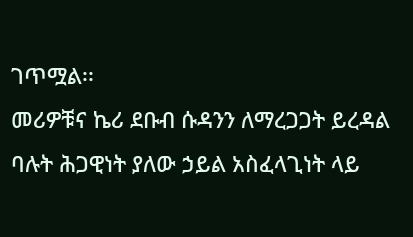ገጥሟል፡፡
መሪዎቹና ኬሪ ደቡብ ሱዳንን ለማረጋጋት ይረዳል ባሉት ሕጋዊነት ያለው ኃይል አስፈላጊነት ላይ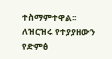ተስማምተዋል፡፡
ለዝርዝሩ የተያያዘውን የድምፅ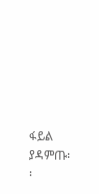ፋይል ያዳምጡ፡፡